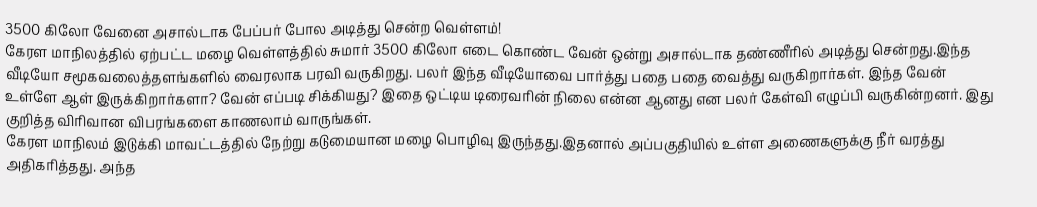3500 கிலோ வேனை அசால்டாக பேப்பர் போல அடித்து சென்ற வெள்ளம்!
கேரள மாநிலத்தில் ஏற்பட்ட மழை வெள்ளத்தில் சுமார் 3500 கிலோ எடை கொண்ட வேன் ஒன்று அசால்டாக தண்ணீரில் அடித்து சென்றது.இந்த வீடியோ சமூகவலைத்தளங்களில் வைரலாக பரவி வருகிறது. பலர் இந்த வீடியோவை பார்த்து பதை பதை வைத்து வருகிறார்கள். இந்த வேன் உள்ளே ஆள் இருக்கிறார்களா? வேன் எப்படி சிக்கியது? இதை ஒட்டிய டிரைவரின் நிலை என்ன ஆனது என பலர் கேள்வி எழுப்பி வருகின்றனர். இது குறித்த விரிவான விபரங்களை காணலாம் வாருங்கள்.
கேரள மாநிலம் இடுக்கி மாவட்டத்தில் நேற்று கடுமையான மழை பொழிவு இருந்தது.இதனால் அப்பகுதியில் உள்ள அணைகளுக்கு நீர் வரத்து அதிகரித்தது. அந்த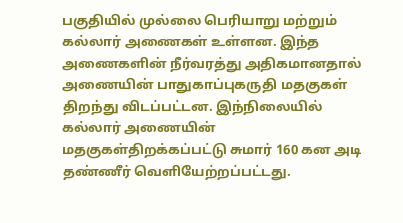பகுதியில் முல்லை பெரியாறு மற்றும் கல்லார் அணைகள் உள்ளன. இந்த அணைகளின் நீர்வரத்து அதிகமானதால் அணையின் பாதுகாப்புகருதி மதகுகள் திறந்து விடப்பட்டன. இந்நிலையில் கல்லார் அணையின் மதகுகள்திறக்கப்பட்டு சுமார் 160 கன அடி தண்ணீர் வெளியேற்றப்பட்டது.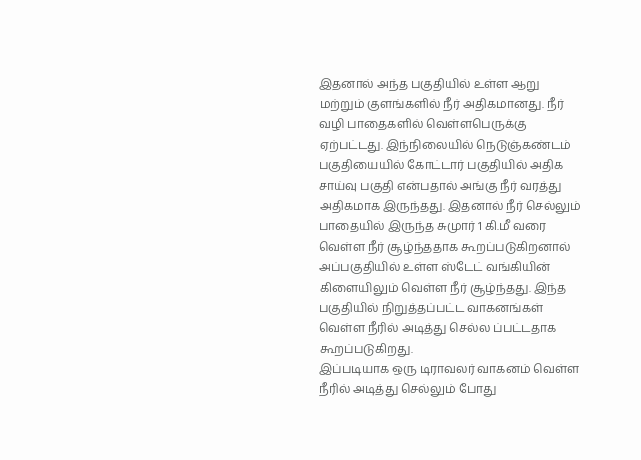இதனால் அந்த பகுதியில் உள்ள ஆறு மற்றும் குளங்களில் நீர் அதிகமானது. நீர் வழி பாதைகளில் வெள்ளபெருக்கு ஏற்பட்டது. இந்நிலையில் நெடுஞ்கண்டம் பகுதியையில் கோட்டார் பகுதியில் அதிக சாய்வு பகுதி என்பதால் அங்கு நீர் வரத்து அதிகமாக இருந்தது. இதனால் நீர் செல்லும் பாதையில் இருந்த சுமுார் 1 கி.மீ வரை வெள்ள நீர் சூழ்ந்ததாக கூறப்படுகிறனால் அப்பகுதியில் உள்ள ஸ்டேட் வங்கியின் கிளையிலும் வெள்ள நீர் சூழ்ந்தது. இந்த பகுதியில் நிறுத்தப்பட்ட வாகனங்கள் வெள்ள நீரில் அடித்து செல்ல ப்பட்டதாக கூறப்படுகிறது.
இப்படியாக ஒரு டிராவலர் வாகனம் வெள்ள நீரில் அடித்து செல்லும் போது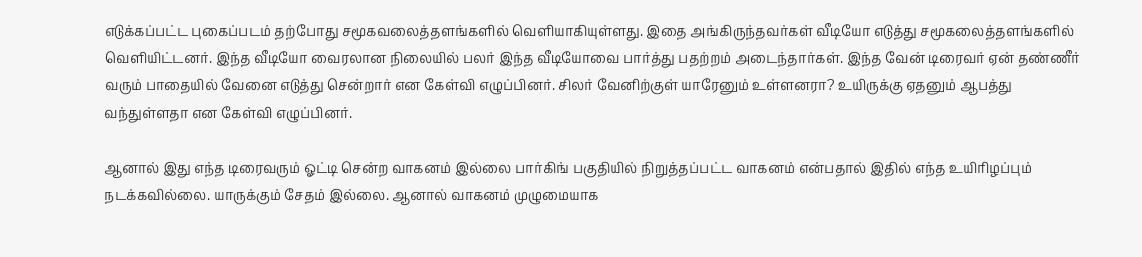எடுக்கப்பட்ட புகைப்படம் தற்போது சமூகவலைத்தளங்களில் வெளியாகியுள்ளது. இதை அங்கிருந்தவர்கள் வீடியோ எடுத்து சமூகலைத்தளங்களில் வெளியிட்டனர். இந்த வீடியோ வைரலான நிலையில் பலர் இந்த வீடியோவை பார்த்து பதற்றம் அடைந்தார்கள். இந்த வேன் டிரைவர் ஏன் தண்ணீர் வரும் பாதையில் வேனை எடுத்து சென்றார் என கேள்வி எழுப்பினர். சிலர் வேனிற்குள் யாரேனும் உள்ளனரா? உயிருக்கு ஏதனும் ஆபத்து வந்துள்ளதா என கேள்வி எழுப்பினர்.

ஆனால் இது எந்த டிரைவரும் ஓட்டி சென்ற வாகனம் இல்லை பார்கிங் பகுதியில் நிறுத்தப்பட்ட வாகனம் என்பதால் இதில் எந்த உயிரிழப்பும் நடக்கவில்லை. யாருக்கும் சேதம் இல்லை. ஆனால் வாகனம் முழுமையாக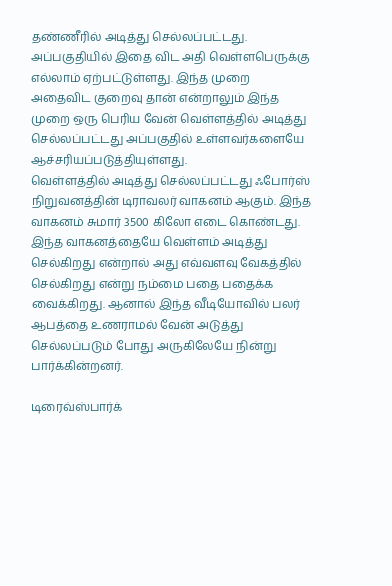தண்ணீரில் அடித்து செல்லப்பட்டது. அப்பகுதியில் இதை விட அதி வெள்ளபெருக்கு எல்லாம் ஏற்பட்டுள்ளது. இந்த முறை அதைவிட குறைவு தான் என்றாலும் இந்த முறை ஒரு பெரிய வேன் வெள்ளத்தில் அடித்து செல்லப்பட்டது அப்பகுதில் உள்ளவர்களையே ஆச்சரியப்படுத்தியுள்ளது.
வெள்ளத்தில் அடித்து செல்லப்பட்டது ஃபோர்ஸ் நிறுவனத்தின் டிராவலர் வாகனம் ஆகும். இந்த வாகனம் சுமார் 3500 கிலோ எடை கொண்டது. இந்த வாகனத்தையே வெள்ளம் அடித்து செல்கிறது என்றால் அது எவ்வளவு வேகத்தில் செல்கிறது என்று நம்மை பதை பதைக்க வைக்கிறது. ஆனால் இந்த வீடியோவில் பலர் ஆபத்தை உணராமல் வேன் அடுத்து செல்லப்படும் போது அருகிலேயே நின்று பார்க்கின்றனர்.

டிரைவ்ஸ்பார்க்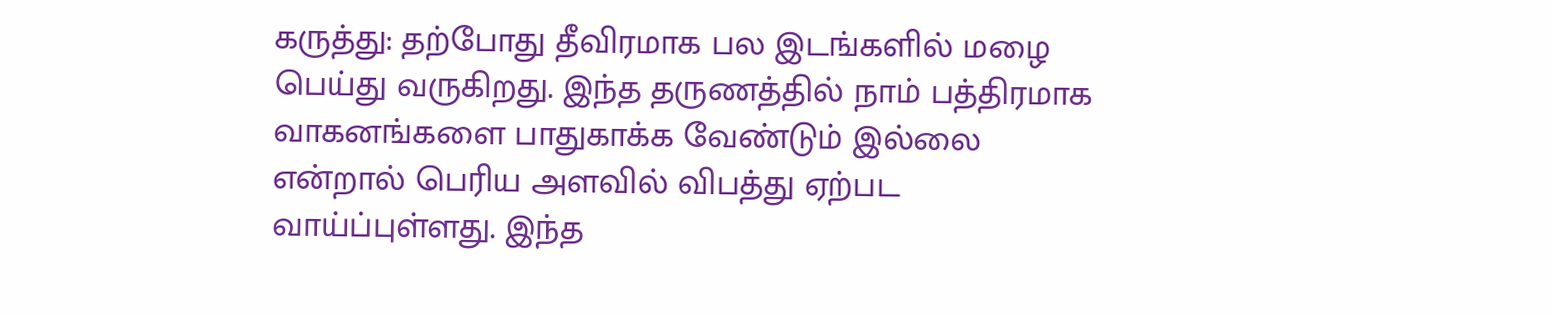கருத்து: தற்போது தீவிரமாக பல இடங்களில் மழை பெய்து வருகிறது. இந்த தருணத்தில் நாம் பத்திரமாக வாகனங்களை பாதுகாக்க வேண்டும் இல்லை என்றால் பெரிய அளவில் விபத்து ஏற்பட வாய்ப்புள்ளது. இந்த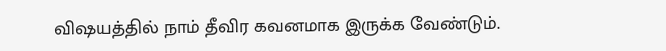விஷயத்தில் நாம் தீவிர கவனமாக இருக்க வேண்டும்.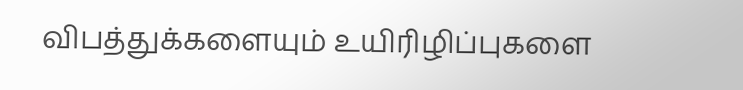விபத்துக்களையும் உயிரிழிப்புகளை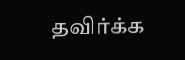தவிர்க்க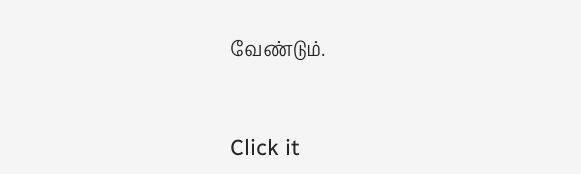வேண்டும்.


Click it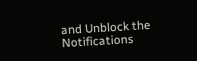and Unblock the Notifications